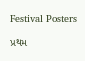Festival Posters

પ્રથમ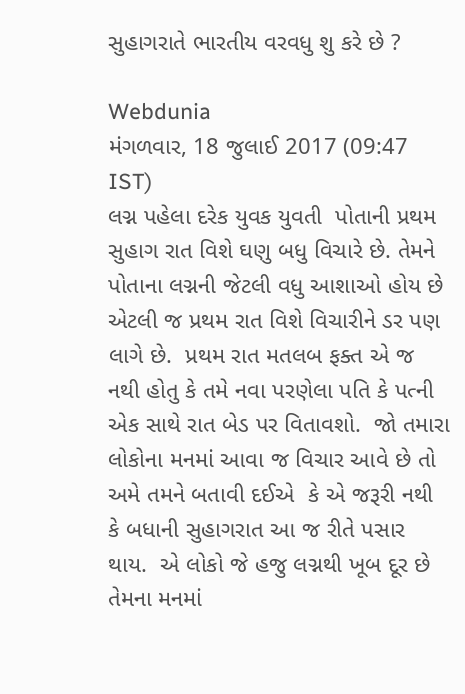સુહાગરાતે ભારતીય વરવધુ શુ કરે છે ?

Webdunia
મંગળવાર, 18 જુલાઈ 2017 (09:47 IST)
લગ્ન પહેલા દરેક યુવક યુવતી  પોતાની પ્રથમ સુહાગ રાત વિશે ઘણુ બધુ વિચારે છે. તેમને પોતાના લગ્નની જેટલી વધુ આશાઓ હોય છે એટલી જ પ્રથમ રાત વિશે વિચારીને ડર પણ લાગે છે.  પ્રથમ રાત મતલબ ફક્ત એ જ નથી હોતુ કે તમે નવા પરણેલા પતિ કે પત્ની એક સાથે રાત બેડ પર વિતાવશો.  જો તમારા લોકોના મનમાં આવા જ વિચાર આવે છે તો અમે તમને બતાવી દઈએ  કે એ જરૂરી નથી કે બધાની સુહાગરાત આ જ રીતે પસાર થાય.  એ લોકો જે હજુ લગ્નથી ખૂબ દૂર છે તેમના મનમાં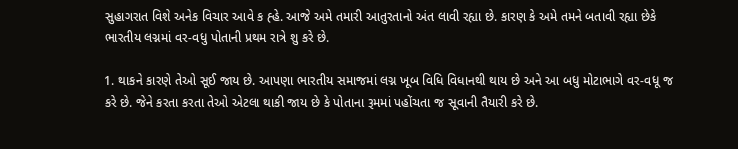સુહાગરાત વિશે અનેક વિચાર આવે ક હ્હે. આજે અમે તમારી આતુરતાનો અંત લાવી રહ્યા છે. કારણ કે અમે તમને બતાવી રહ્યા છેકે ભારતીય લગ્નમાં વર-વધુ પોતાની પ્રથમ રાત્રે શુ કરે છે.

1. થાકને કારણે તેઓ સૂઈ જાય છે. આપણા ભારતીય સમાજમાં લગ્ન ખૂબ વિધિ વિધાનથી થાય છે અને આ બધુ મોટાભાગે વર-વધૂ જ કરે છે. જેને કરતા કરતા તેઓ એટલા થાકી જાય છે કે પોતાના રૂમમાં પહોંચતા જ સૂવાની તૈયારી કરે છે.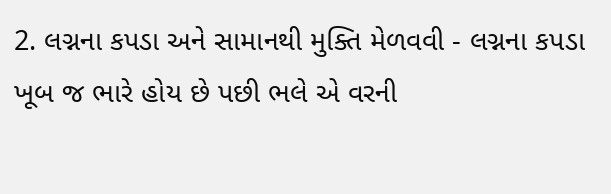2. લગ્નના કપડા અને સામાનથી મુક્તિ મેળવવી - લગ્નના કપડા ખૂબ જ ભારે હોય છે પછી ભલે એ વરની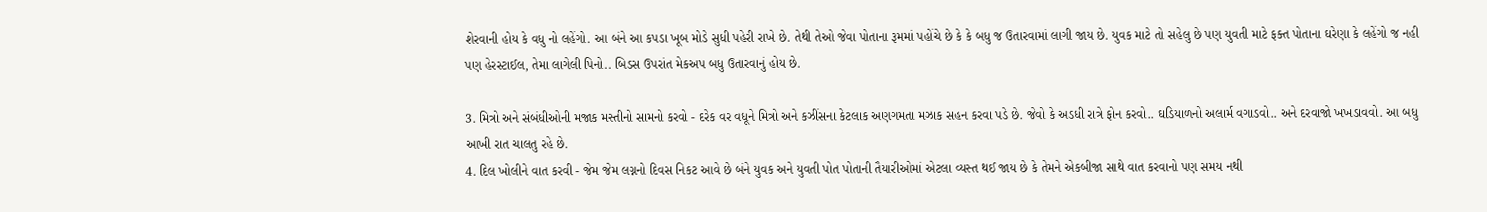શેરવાની હોય કે વધુ નો લહેંગો. આ બંને આ કપડા ખૂબ મોડે સુધી પહેરી રાખે છે. તેથી તેઓ જેવા પોતાના રૂમમાં પહોંચે છે કે કે બધુ જ ઉતારવામાં લાગી જાય છે. યુવક માટે તો સહેલુ છે પણ યુવતી માટે ફક્ત પોતાના ઘરેણા કે લહેંગો જ નહી પણ હેરસ્ટાઈલ, તેમા લાગેલી પિનો.. બિડસ ઉપરાંત મેકઅપ બધુ ઉતારવાનું હોય છે.

3. મિત્રો અને સંબંધીઓની મજાક મસ્તીનો સામનો કરવો - દરેક વર વધૂને મિત્રો અને કઝીંસના કેટલાક અણગમતા મઝાક સહન કરવા પડે છે. જેવો કે અડધી રાત્રે ફોન કરવો.. ઘડિયાળનો અલાર્મ વગાડવો.. અને દરવાજો ખખડાવવો. આ બધુ આખી રાત ચાલતુ રહે છે.
4. દિલ ખોલીને વાત કરવી - જેમ જેમ લગ્નનો દિવસ નિકટ આવે છે બંને યુવક અને યુવતી પોત પોતાની તૈયારીઓમાં એટલા વ્યસ્ત થઈ જાય છે કે તેમને એકબીજા સાથે વાત કરવાનો પણ સમય નથી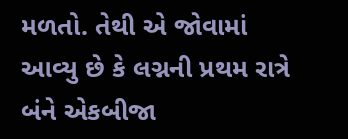મળતો. તેથી એ જોવામાં આવ્યુ છે કે લગ્નની પ્રથમ રાત્રે બંને એકબીજા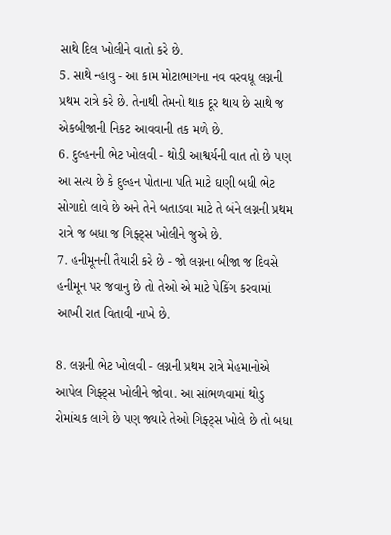સાથે દિલ ખોલીને વાતો કરે છે.
5. સાથે ન્હાવુ - આ કામ મોટાભાગના નવ વરવધૂ લગ્નની પ્રથમ રાત્રે કરે છે. તેનાથી તેમનો થાક દૂર થાય છે સાથે જ એકબીજાની નિકટ આવવાની તક મળે છે.
6. દુલ્હનની ભેટ ખોલવી - થોડી આશ્વર્યની વાત તો છે પણ આ સત્ય છે કે દુલ્હન પોતાના પતિ માટે ઘણી બધી ભેટ સોગાદો લાવે છે અને તેને બતાડવા માટે તે બંને લગ્નની પ્રથમ રાત્રે જ બધા જ ગિફ્ટ્સ ખોલીને જુએ છે.
7. હનીમૂનની તૈયારી કરે છે - જો લગ્નના બીજા જ દિવસે હનીમૂન પર જવાનુ છે તો તેઓ એ માટે પેકિંગ કરવામાં આખી રાત વિતાવી નાખે છે.

8. લગ્નની ભેટ ખોલવી - લગ્નની પ્રથમ રાત્રે મેહમાનોએ આપેલ ગિફ્ટ્સ ખોલીને જોવા. આ સાંભળવામાં થોડુ રોમાંચક લાગે છે પણ જ્યારે તેઓ ગિફ્ટ્સ ખોલે છે તો બધા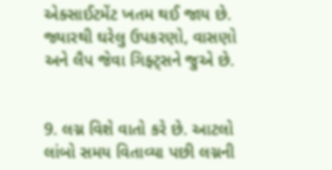એક્સાઈટમેંટ ખતમ થઈ જાય છે. જ્યારથી ઘરેલુ ઉપકરણો, વાસણો અને લૈપ જેવા ગિફ્ટ્સને જુએ છે.


9. લગ્ન વિશે વાતો કરે છે. આટલો લાંબો સમય વિતાવ્યા પછી લગ્નની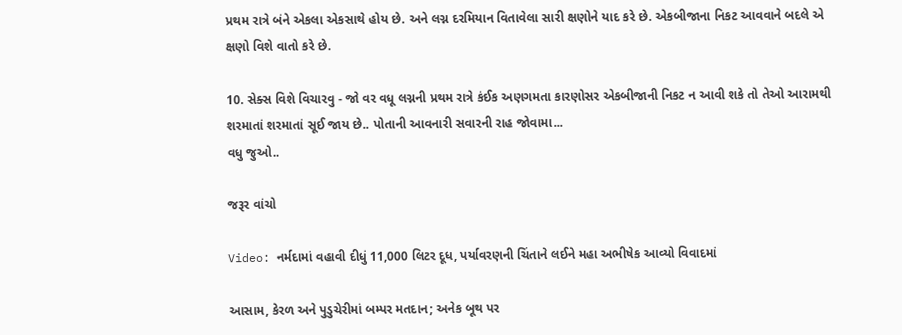પ્રથમ રાત્રે બંને એકલા એકસાથે હોય છે. અને લગ્ન દરમિયાન વિતાવેલા સારી ક્ષણોને યાદ કરે છે. એકબીજાના નિકટ આવવાને બદલે એ ક્ષણો વિશે વાતો કરે છે.

10. સેક્સ વિશે વિચારવુ - જો વર વધૂ લગ્નની પ્રથમ રાત્રે કંઈક અણગમતા કારણોસર એકબીજાની નિકટ ન આવી શકે તો તેઓ આરામથી શરમાતાં શરમાતાં સૂઈ જાય છે.. પોતાની આવનારી સવારની રાહ જોવામા...
વધુ જુઓ..

જરૂર વાંચો

Video: નર્મદામાં વહાવી દીધું 11,000 લિટર દૂધ, પર્યાવરણની ચિંતાને લઈને મહા અભીષેક આવ્યો વિવાદમાં

આસામ, કેરળ અને પુડુચેરીમાં બમ્પર મતદાન; અનેક બૂથ પર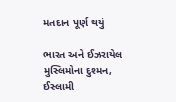મતદાન પૂર્ણ થયું

ભારત અને ઈઝરાયેલ મુસ્લિમોના દુશ્મન, ઈસ્લામી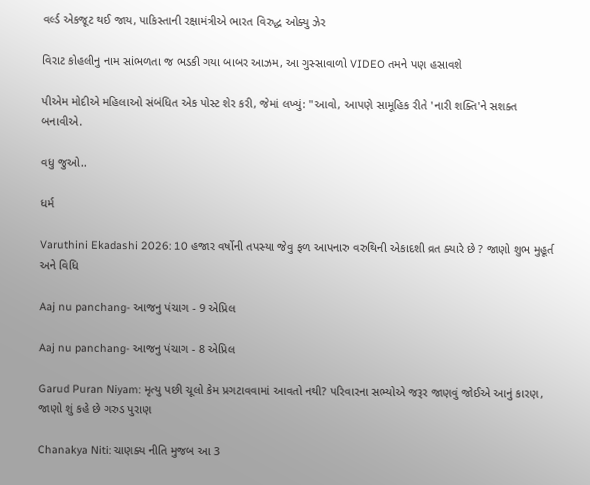વર્લ્ડ એકજૂટ થઈ જાય, પાકિસ્તાની રક્ષામંત્રીએ ભારત વિરુદ્ધ ઓક્યુ ઝેર

વિરાટ કોહલીનુ નામ સાંભળતા જ ભડકી ગયા બાબર આઝમ, આ ગુસ્સાવાળો VIDEO તમને પણ હસાવશે

પીએમ મોદીએ મહિલાઓ સંબંધિત એક પોસ્ટ શેર કરી, જેમાં લખ્યું: "આવો, આપણે સામૂહિક રીતે 'નારી શક્તિ'ને સશક્ત બનાવીએ.

વધુ જુઓ..

ધર્મ

Varuthini Ekadashi 2026: 10 હજાર વર્ષોની તપસ્યા જેવુ ફળ આપનારુ વરુથિની એકાદશી વ્રત ક્યારે છે ? જાણો શુભ મુહૂર્ત અને વિધિ

Aaj nu panchang- આજનુ પંચાગ - 9 એપ્રિલ

Aaj nu panchang- આજનુ પંચાગ - 8 એપ્રિલ

Garud Puran Niyam: મૃત્યુ પછી ચૂલો કેમ પ્રગટાવવામાં આવતો નથી? પરિવારના સભ્યોએ જરૂર જાણવું જોઈએ આનું કારણ, જાણો શું કહે છે ગરુડ પુરાણ

Chanakya Niti: ચાણક્ય નીતિ મુજબ આ 3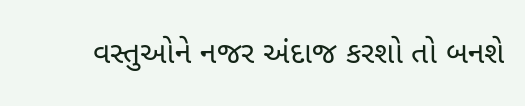વસ્તુઓને નજર અંદાજ કરશો તો બનશે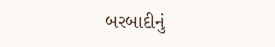બરબાદીનું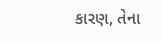કારણ, તેના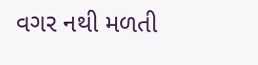વગર નથી મળતી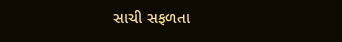સાચી સફળતા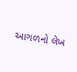આગળનો લેખ